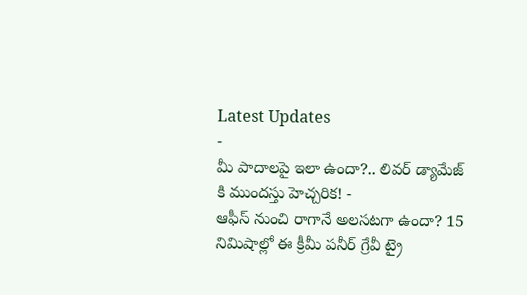Latest Updates
-
మీ పాదాలపై ఇలా ఉందా?.. లివర్ డ్యామేజ్ కి ముందస్తు హెచ్చరిక! -
ఆఫీస్ నుంచి రాగానే అలసటగా ఉందా? 15 నిమిషాల్లో ఈ క్రీమీ పనీర్ గ్రేవీ ట్రై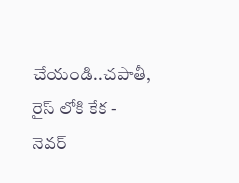చేయండి..చపాతీ, రైస్ లోకి కేక -
నెవర్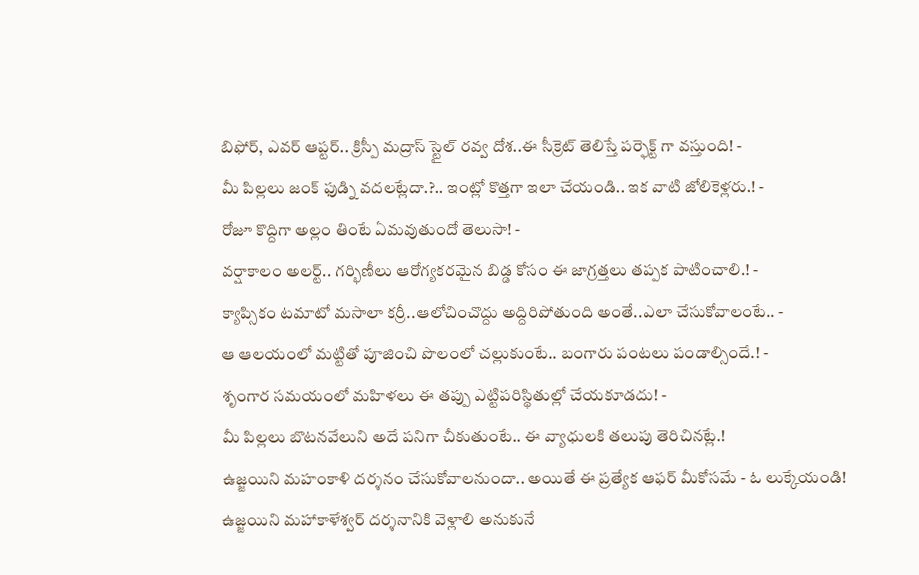బిఫోర్, ఎవర్ ఆప్టర్.. క్రిస్పీ మద్రాస్ స్టైల్ రవ్వ దోశ..ఈ సీక్రెట్ తెలిస్తే పర్ఫెక్ట్ గా వస్తుంది! -
మీ పిల్లలు జంక్ ఫుడ్ని వదలట్లేదా.?.. ఇంట్లో కొత్తగా ఇలా చేయండి.. ఇక వాటి జోలికెళ్లరు.! -
రోజూ కొద్దిగా అల్లం తింటే ఏమవుతుందో తెలుసా! -
వర్షాకాలం అలర్ట్.. గర్భిణీలు ఆరోగ్యకరమైన బిడ్డ కోసం ఈ జాగ్రత్తలు తప్పక పాటించాలి.! -
క్యాప్సికం టమాటో మసాలా కర్రీ..ఆలోచించొద్దు అద్దిరిపోతుంది అంతే..ఎలా చేసుకోవాలంటే.. -
ఆ ఆలయంలో మట్టితో పూజించి పొలంలో చల్లుకుంటే.. బంగారు పంటలు పండాల్సిందే.! -
శృంగార సమయంలో మహిళలు ఈ తప్పు ఎట్టిపరిస్థితుల్లో చేయకూడదు! -
మీ పిల్లలు బొటనవేలుని అదే పనిగా చీకుతుంటే.. ఈ వ్యాధులకి తలుపు తెరిచినట్లే.!
ఉజ్జయిని మహంకాళి దర్శనం చేసుకోవాలనుందా.. అయితే ఈ ప్రత్యేక ఆఫర్ మీకోసమే - ఓ లుక్కేయండి!
ఉజ్జయిని మహాకాళేశ్వర్ దర్శనానికి వెళ్లాలి అనుకునే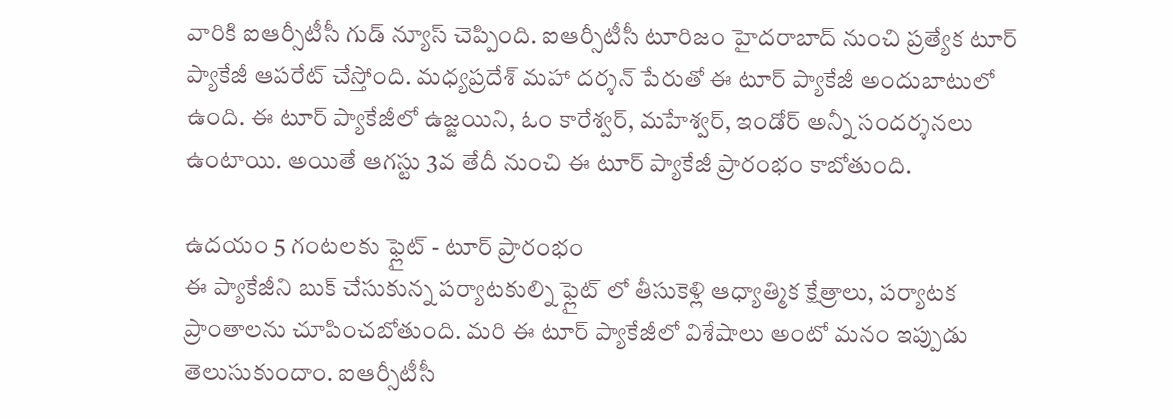వారికి ఐఆర్సీటీసీ గుడ్ న్యూస్ చెప్పింది. ఐఆర్సీటీసీ టూరిజం హైదరాబాద్ నుంచి ప్రత్యేక టూర్ ప్యాకేజీ ఆపరేట్ చేస్తోంది. మధ్యప్రదేశ్ మహా దర్శన్ పేరుతో ఈ టూర్ ప్యాకేజీ అందుబాటులో ఉంది. ఈ టూర్ ప్యాకేజీలో ఉజ్జయిని, ఓం కారేశ్వర్, మహేశ్వర్, ఇండోర్ అన్నీ సందర్శనలు ఉంటాయి. అయితే ఆగస్టు 3వ తేదీ నుంచి ఈ టూర్ ప్యాకేజీ ప్రారంభం కాబోతుంది.

ఉదయం 5 గంటలకు ఫ్లైట్ - టూర్ ప్రారంభం
ఈ ప్యాకేజీని బుక్ చేసుకున్న పర్యాటకుల్ని ఫ్లైట్ లో తీసుకెళ్లి ఆధ్యాత్మిక క్షేత్రాలు, పర్యాటక ప్రాంతాలను చూపించబోతుంది. మరి ఈ టూర్ ప్యాకేజీలో విశేషాలు అంటో మనం ఇప్పుడు తెలుసుకుందాం. ఐఆర్సీటీసీ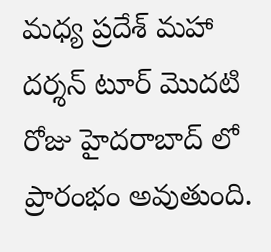మధ్య ప్రదేశ్ మహా దర్శన్ టూర్ మొదటి రోజు హైదరాబాద్ లో ప్రారంభం అవుతుంది.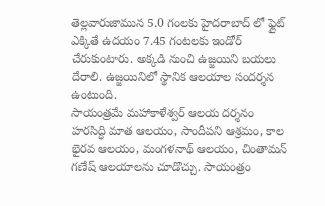తెల్లవారుజామున 5.0 గంలకు హైదరాబాద్ లో ఫ్లైట్ ఎక్కితే ఉదయం 7.45 గంటలకు ఇండోర్ చేరుకుంటారు. అక్కడి నుంచి ఉజ్జయిని బయలు దేరాలి. ఉజ్జయినిలో స్థానిక ఆలయాల సందర్శన ఉంటుంది.
సాయంత్రమే మహాకాళేశ్వర్ ఆలయ దర్శనం
హరసిద్ధి మాత ఆలయం, సాందీపని ఆశ్రమం, కాల భైరవ ఆలయం, మంగళనాథ్ ఆలయం, చింతామన్ గణేష్ ఆలయాలను చూడొచ్చు. సాయంత్రం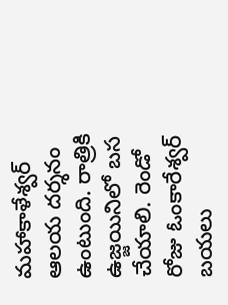మహాకాళేశ్వర్ ఆలయ దర్శనం ఉంటుంది. రాత్రికి ఉజ్జయినిలో బస చేయాలి. రెండో రోజు ఓంకారేశ్వర్ బయలు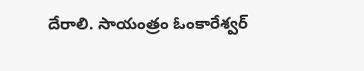దేరాలి. సాయంత్రం ఓంకారేశ్వర్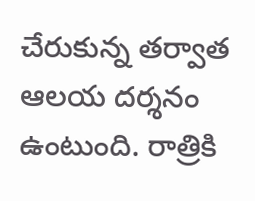చేరుకున్న తర్వాత ఆలయ దర్శనం ఉంటుంది. రాత్రికి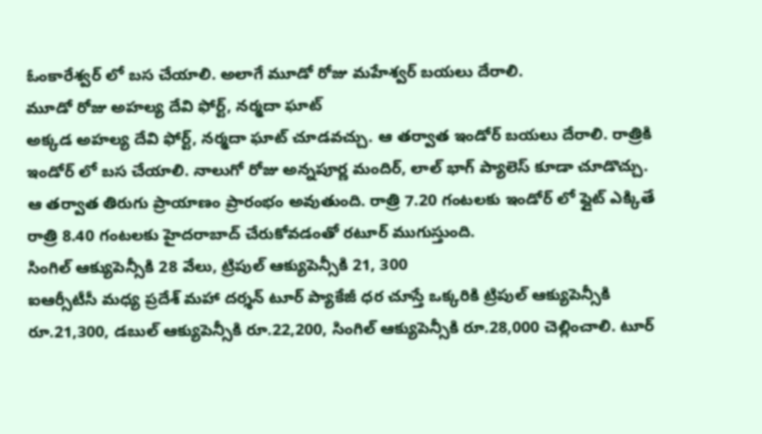ఓంకారేశ్వర్ లో బస చేయాలి. అలాగే మూడో రోజు మహేశ్వర్ బయలు దేరాలి.
మూడో రోజు అహల్య దేవి ఫోర్ట్, నర్మదా ఘాట్
అక్కడ అహల్య దేవి ఫోర్ట్, నర్మదా ఘాట్ చూడవచ్చు. ఆ తర్వాత ఇండోర్ బయలు దేరాలి. రాత్రికి ఇండోర్ లో బస చేయాలి. నాలుగో రోజు అన్నపూర్ణ మందిర్, లాల్ భాగ్ ప్యాలెస్ కూడా చూడొచ్చు. ఆ తర్వాత తిరుగు ప్రాయాణం ప్రారంభం అవుతుంది. రాత్రి 7.20 గంటలకు ఇండోర్ లో ఫ్లైట్ ఎక్కితే రాత్రి 8.40 గంటలకు హైదరాబాద్ చేరుకోవడంతో రటూర్ ముగుస్తుంది.
సింగిల్ ఆక్యుపెన్సీకి 28 వేలు, ట్రిపుల్ ఆక్యుపెన్సీకి 21, 300
ఐఆర్సీటీసీ మధ్య ప్రదేశ్ మహా దర్శన్ టూర్ ప్యాకేజీ ధర చూస్తే ఒక్కరికి ట్రిపుల్ ఆక్యుపెన్సీకి రూ.21,300, డబుల్ ఆక్యుపెన్సీకి రూ.22,200, సింగిల్ ఆక్యుపెన్సీకి రూ.28,000 చెల్లించాలి. టూర్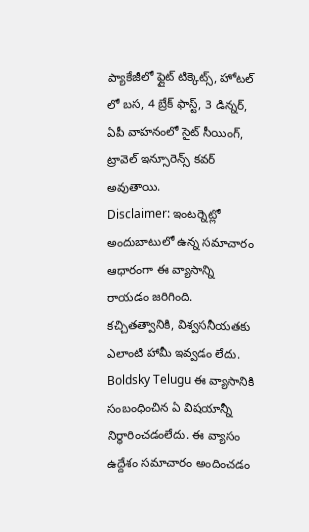ప్యాకేజీలో ఫ్లైట్ టిక్కెట్స్, హోటల్ లో బస, 4 బ్రేక్ ఫాస్ట్, 3 డిన్నర్, ఏపీ వాహనంలో సైట్ సీయింగ్, ట్రావెల్ ఇన్సూరెన్స్ కవర్ అవుతాయి.
Disclaimer: ఇంటర్నెట్లో అందుబాటులో ఉన్న సమాచారం ఆధారంగా ఈ వ్యాసాన్ని రాయడం జరిగింది. కచ్చితత్వానికి, విశ్వసనీయతకు ఎలాంటి హామీ ఇవ్వడం లేదు. Boldsky Telugu ఈ వ్యాసానికి సంబంధించిన ఏ విషయాన్నీ నిర్ధారించడంలేదు. ఈ వ్యాసం ఉద్దేశం సమాచారం అందించడం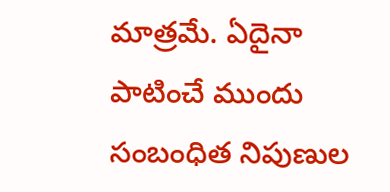మాత్రమే. ఏదైనా పాటించే ముందు సంబంధిత నిపుణుల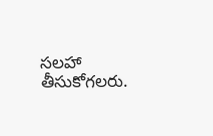సలహా తీసుకోగలరు.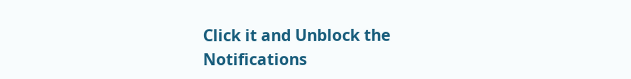Click it and Unblock the Notifications